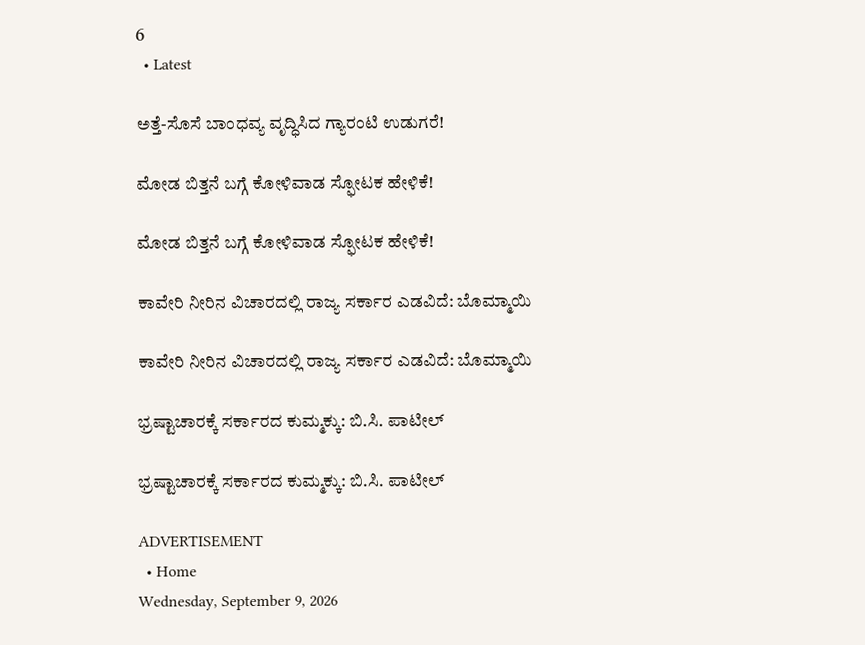6
  • Latest

ಅತ್ತೆ-ಸೊಸೆ ಬಾಂಧವ್ಯ ವೃದ್ಧಿಸಿದ ಗ್ಯಾರಂಟಿ ಉಡುಗರೆ!

ಮೋಡ ಬಿತ್ತನೆ ಬಗ್ಗೆ ಕೋಳಿವಾಡ ಸ್ಫೋಟಕ ಹೇಳಿಕೆ!

ಮೋಡ ಬಿತ್ತನೆ ಬಗ್ಗೆ ಕೋಳಿವಾಡ ಸ್ಫೋಟಕ ಹೇಳಿಕೆ!

ಕಾವೇರಿ ನೀರಿನ ವಿಚಾರದಲ್ಲಿ ರಾಜ್ಯ ಸರ್ಕಾರ ಎಡವಿದೆ: ಬೊಮ್ಮಾಯಿ

ಕಾವೇರಿ ನೀರಿನ ವಿಚಾರದಲ್ಲಿ ರಾಜ್ಯ ಸರ್ಕಾರ ಎಡವಿದೆ: ಬೊಮ್ಮಾಯಿ

ಭ್ರಷ್ಟಾಚಾರಕ್ಕೆ ಸರ್ಕಾರದ ಕುಮ್ಮಕ್ಕು: ಬಿ.ಸಿ. ಪಾಟೀಲ್

ಭ್ರಷ್ಟಾಚಾರಕ್ಕೆ ಸರ್ಕಾರದ ಕುಮ್ಮಕ್ಕು: ಬಿ.ಸಿ. ಪಾಟೀಲ್

ADVERTISEMENT
  • Home
Wednesday, September 9, 2026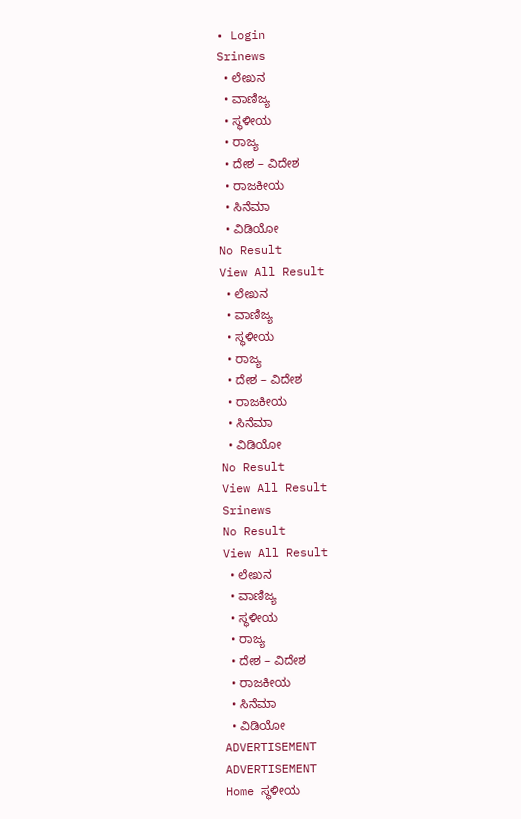• Login
Srinews
  • ಲೇಖನ
  • ವಾಣಿಜ್ಯ
  • ಸ್ಥಳೀಯ
  • ರಾಜ್ಯ
  • ದೇಶ – ವಿದೇಶ
  • ರಾಜಕೀಯ
  • ಸಿನೆಮಾ
  • ವಿಡಿಯೋ
No Result
View All Result
  • ಲೇಖನ
  • ವಾಣಿಜ್ಯ
  • ಸ್ಥಳೀಯ
  • ರಾಜ್ಯ
  • ದೇಶ – ವಿದೇಶ
  • ರಾಜಕೀಯ
  • ಸಿನೆಮಾ
  • ವಿಡಿಯೋ
No Result
View All Result
Srinews
No Result
View All Result
  • ಲೇಖನ
  • ವಾಣಿಜ್ಯ
  • ಸ್ಥಳೀಯ
  • ರಾಜ್ಯ
  • ದೇಶ – ವಿದೇಶ
  • ರಾಜಕೀಯ
  • ಸಿನೆಮಾ
  • ವಿಡಿಯೋ
ADVERTISEMENT
ADVERTISEMENT
Home ಸ್ಥಳೀಯ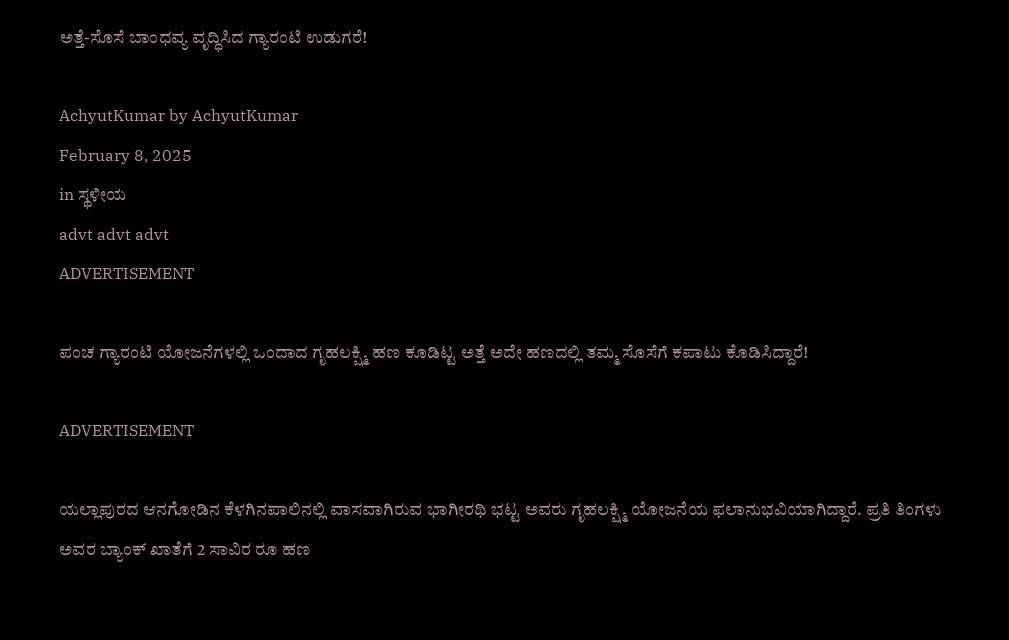ಅತ್ತೆ-ಸೊಸೆ ಬಾಂಧವ್ಯ ವೃದ್ಧಿಸಿದ ಗ್ಯಾರಂಟಿ ಉಡುಗರೆ!

AchyutKumar by AchyutKumar
February 8, 2025
in ಸ್ಥಳೀಯ
advt advt advt
ADVERTISEMENT

ಪಂಚ ಗ್ಯಾರಂಟಿ ಯೋಜನೆಗಳಲ್ಲಿ ಒಂದಾದ ಗೃಹಲಕ್ಷ್ಮಿ ಹಣ ಕೂಡಿಟ್ಟ ಅತ್ತೆ ಅದೇ ಹಣದಲ್ಲಿ ತಮ್ಮ ಸೊಸೆಗೆ ಕಪಾಟು ಕೊಡಿಸಿದ್ದಾರೆ!

ADVERTISEMENT

ಯಲ್ಲಾಪುರದ ಆನಗೋಡಿನ ಕೆಳಗಿನಪಾಲಿನಲ್ಲಿ ವಾಸವಾಗಿರುವ ಭಾಗೀರಥಿ ಭಟ್ಟ ಅವರು ಗೃಹಲಕ್ಷ್ಮಿ ಯೋಜನೆಯ ಫಲಾನುಭವಿಯಾಗಿದ್ದಾರೆ. ಪ್ರತಿ ತಿಂಗಳು ಅವರ ಬ್ಯಾಂಕ್ ಖಾತೆಗೆ 2 ಸಾವಿರ ರೂ ಹಣ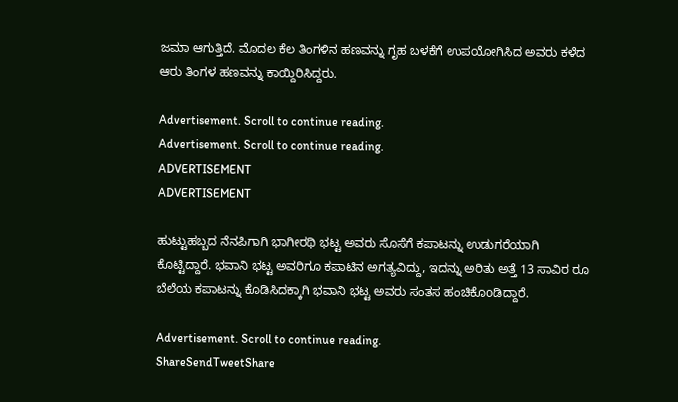ಜಮಾ ಆಗುತ್ತಿದೆ. ಮೊದಲ ಕೆಲ ತಿಂಗಳಿನ ಹಣವನ್ನು ಗೃಹ ಬಳಕೆಗೆ ಉಪಯೋಗಿಸಿದ ಅವರು ಕಳೆದ ಆರು ತಿಂಗಳ ಹಣವನ್ನು ಕಾಯ್ದಿರಿಸಿದ್ದರು.

Advertisement. Scroll to continue reading.
Advertisement. Scroll to continue reading.
ADVERTISEMENT
ADVERTISEMENT

ಹುಟ್ಟುಹಬ್ಬದ ನೆನಪಿಗಾಗಿ ಭಾಗೀರಥಿ ಭಟ್ಟ ಅವರು ಸೊಸೆಗೆ ಕಪಾಟನ್ನು ಉಡುಗರೆಯಾಗಿ ಕೊಟ್ಟಿದ್ದಾರೆ. ಭವಾನಿ ಭಟ್ಟ ಅವರಿಗೂ ಕಪಾಟಿನ ಅಗತ್ಯವಿದ್ದು, ಇದನ್ನು ಅರಿತು ಅತ್ತೆ 13 ಸಾವಿರ ರೂ ಬೆಲೆಯ ಕಪಾಟನ್ನು ಕೊಡಿಸಿದಕ್ಕಾಗಿ ಭವಾನಿ ಭಟ್ಟ ಅವರು ಸಂತಸ ಹಂಚಿಕೊoಡಿದ್ದಾರೆ.

Advertisement. Scroll to continue reading.
ShareSendTweetShare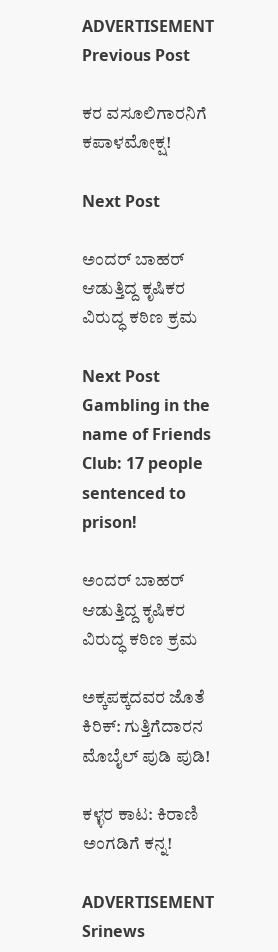ADVERTISEMENT
Previous Post

ಕರ ವಸೂಲಿಗಾರನಿಗೆ ಕಪಾಳಮೋಕ್ಷ!

Next Post

ಅಂದರ್ ಬಾಹರ್ ಆಡುತ್ತಿದ್ದ ಕೃಷಿಕರ ವಿರುದ್ಧ ಕಠಿಣ ಕ್ರಮ

Next Post
Gambling in the name of Friends Club: 17 people sentenced to prison!

ಅಂದರ್ ಬಾಹರ್ ಆಡುತ್ತಿದ್ದ ಕೃಷಿಕರ ವಿರುದ್ಧ ಕಠಿಣ ಕ್ರಮ

ಅಕ್ಕಪಕ್ಕದವರ ಜೊತೆ ಕಿರಿಕ್: ಗುತ್ತಿಗೆದಾರನ ಮೊಬೈಲ್ ಪುಡಿ ಪುಡಿ!

ಕಳ್ಳರ ಕಾಟ: ಕಿರಾಣಿ ಅಂಗಡಿಗೆ ಕನ್ನ!

ADVERTISEMENT
Srinews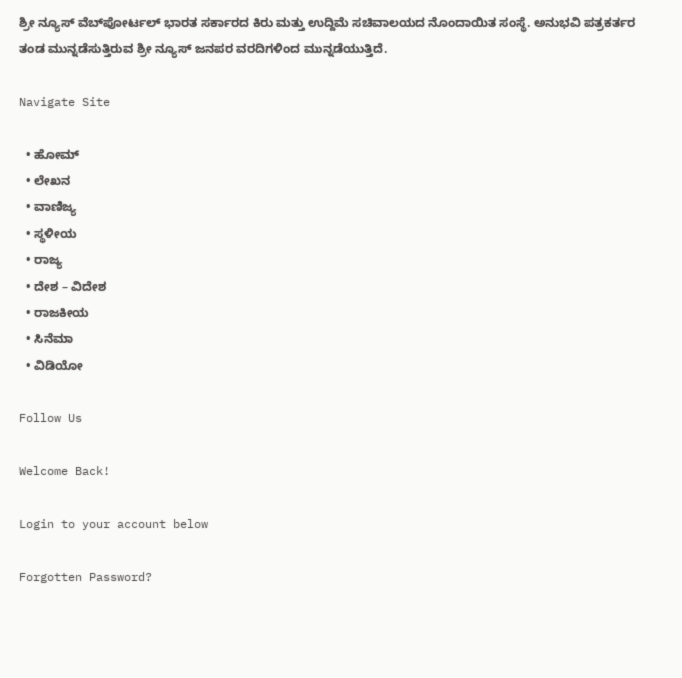ಶ್ರೀ ನ್ಯೂಸ್ ವೆಬ್‌ಪೋರ್ಟಲ್ ಭಾರತ ಸರ್ಕಾರದ ಕಿರು ಮತ್ತು ಉದ್ದಿಮೆ ಸಚಿವಾಲಯದ ನೊಂದಾಯಿತ ಸಂಸ್ಥೆ. ಅನುಭವಿ ಪತ್ರಕರ್ತರ ತಂಡ ಮುನ್ನಡೆಸುತ್ತಿರುವ ಶ್ರೀ ನ್ಯೂಸ್ ಜನಪರ ವರದಿಗಳಿಂದ ಮುನ್ನಡೆಯುತ್ತಿದೆ.

Navigate Site

  • ಹೋಮ್
  • ಲೇಖನ
  • ವಾಣಿಜ್ಯ
  • ಸ್ಥಳೀಯ
  • ರಾಜ್ಯ
  • ದೇಶ – ವಿದೇಶ
  • ರಾಜಕೀಯ
  • ಸಿನೆಮಾ
  • ವಿಡಿಯೋ

Follow Us

Welcome Back!

Login to your account below

Forgotten Password?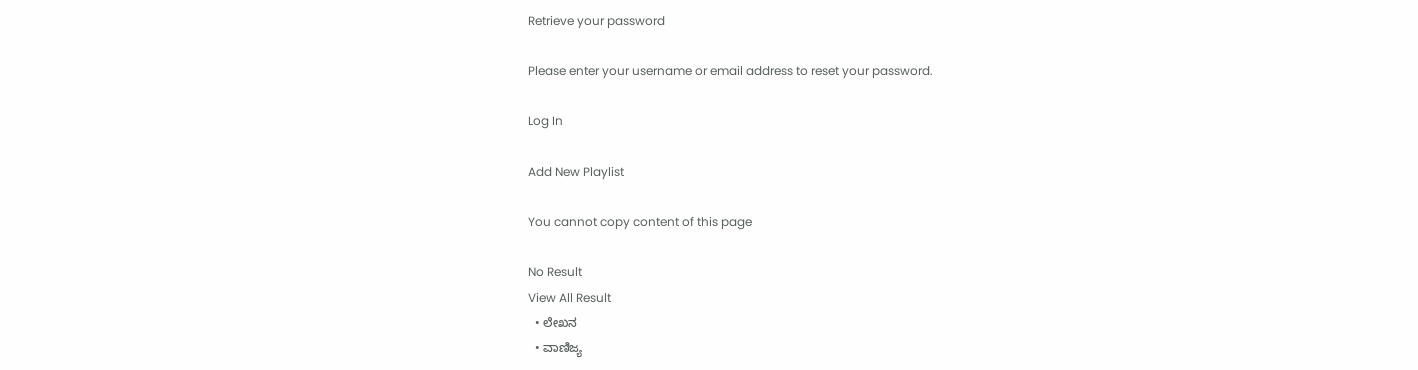Retrieve your password

Please enter your username or email address to reset your password.

Log In

Add New Playlist

You cannot copy content of this page

No Result
View All Result
  • ಲೇಖನ
  • ವಾಣಿಜ್ಯ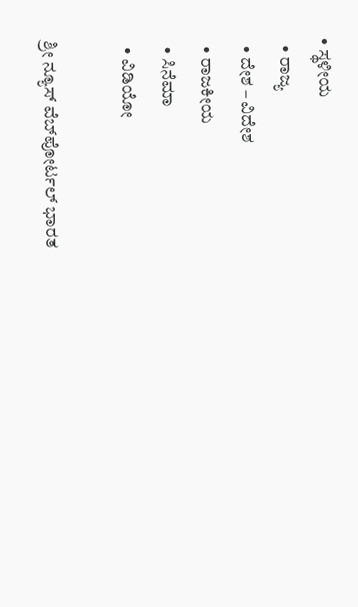• ಸ್ಥಳೀಯ
  • ರಾಜ್ಯ
  • ದೇಶ – ವಿದೇಶ
  • ರಾಜಕೀಯ
  • ಸಿನೆಮಾ
  • ವಿಡಿಯೋ

ಶ್ರೀ ನ್ಯೂಸ್ ವೆಬ್‌ಪೋರ್ಟಲ್ ಭಾರತ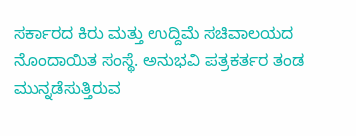ಸರ್ಕಾರದ ಕಿರು ಮತ್ತು ಉದ್ದಿಮೆ ಸಚಿವಾಲಯದ ನೊಂದಾಯಿತ ಸಂಸ್ಥೆ. ಅನುಭವಿ ಪತ್ರಕರ್ತರ ತಂಡ ಮುನ್ನಡೆಸುತ್ತಿರುವ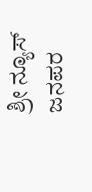ಶ್ರೀ ನ್ಯೂಸ್ ಜನಪರ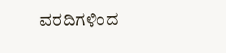ವರದಿಗಳಿಂದ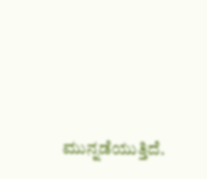ಮುನ್ನಡೆಯುತ್ತಿದೆ.